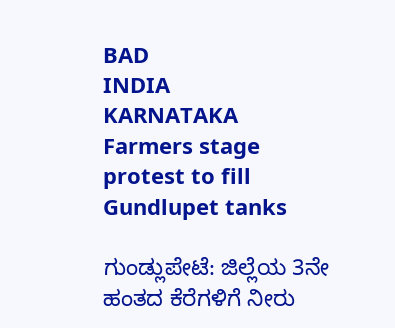BAD
INDIA
KARNATAKA
Farmers stage protest to fill Gundlupet tanks

ಗುಂಡ್ಲುಪೇಟೆ: ಜಿಲ್ಲೆಯ 3ನೇ ಹಂತದ ಕೆರೆಗಳಿಗೆ ನೀರು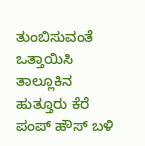ತುಂಬಿಸುವಂತೆ ಒತ್ತಾಯಿಸಿ ತಾಲ್ಲೂಕಿನ ಹುತ್ತೂರು ಕೆರೆ ಪಂಪ್ ಹೌಸ್ ಬಳಿ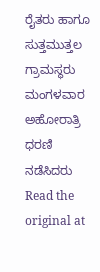ರೈತರು ಹಾಗೂ ಸುತ್ತಮುತ್ತಲ ಗ್ರಾಮಸ್ಥರು ಮಂಗಳವಾರ ಅಹೋರಾತ್ರಿ ಧರಣಿ ನಡೆಸಿದರು
Read the original at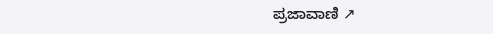ಪ್ರಜಾವಾಣಿ ↗